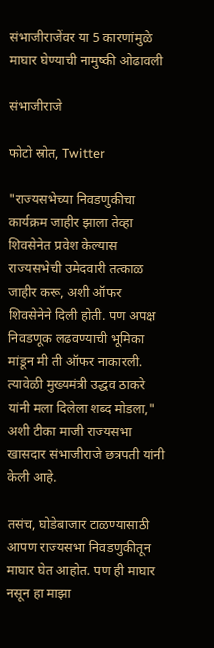संभाजीराजेंवर या 5 कारणांमुळे माघार घेण्याची नामुष्की ओढावली

संभाजीराजे

फोटो स्रोत, Twitter

"राज्यसभेच्या निवडणुकीचा कार्यक्रम जाहीर झाला तेव्हा शिवसेनेत प्रवेश केल्यास राज्यसभेची उमेदवारी तत्काळ जाहीर करू, अशी ऑफर शिवसेनेने दिली होती. पण अपक्ष निवडणूक लढवण्याची भूमिका मांडून मी ती ऑफर नाकारली. त्यावेळी मुख्यमंत्री उद्धव ठाकरे यांनी मला दिलेला शब्द मोडला," अशी टीका माजी राज्यसभा खासदार संभाजीराजे छत्रपती यांनी केली आहे.

तसंच, घोडेबाजार टाळण्यासाठी आपण राज्यसभा निवडणुकीतून माघार घेत आहोत. पण ही माघार नसून हा माझा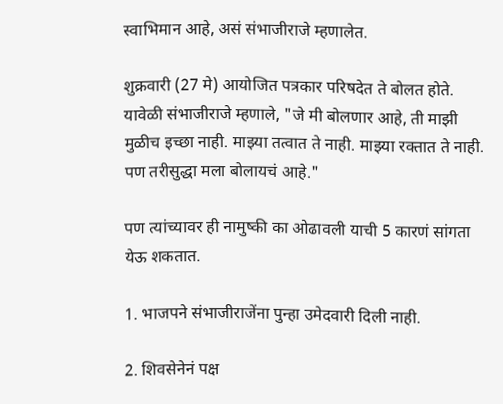स्वाभिमान आहे, असं संभाजीराजे म्हणालेत.

शुक्रवारी (27 मे) आयोजित पत्रकार परिषदेत ते बोलत होते. यावेळी संभाजीराजे म्हणाले, "जे मी बोलणार आहे, ती माझी मुळीच इच्छा नाही. माझ्या तत्वात ते नाही. माझ्या रक्तात ते नाही. पण तरीसुद्धा मला बोलायचं आहे."

पण त्यांच्यावर ही नामुष्की का ओढावली याची 5 कारणं सांगता येऊ शकतात.

1. भाजपने संभाजीराजेंना पुन्हा उमेदवारी दिली नाही.

2. शिवसेनेनं पक्ष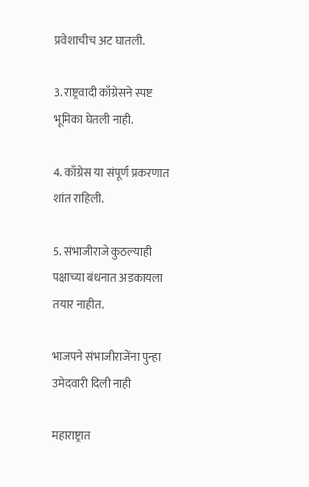प्रवेशाचीच अट घातली.

3. राष्ट्रवादी काँग्रेसने स्पष्ट भूमिका घेतली नाही.

4. काँग्रेस या संपूर्ण प्रकरणात शांत राहिली.

5. संभाजीराजे कुठल्याही पक्षाच्या बंधनात अडकायला तयार नाहीत.

भाजपने संभाजीराजेंना पुन्हा उमेदवारी दिली नाही

महाराष्ट्रात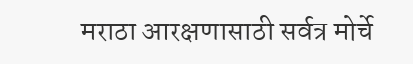मराठा आरक्षणासाठी सर्वत्र मोर्चे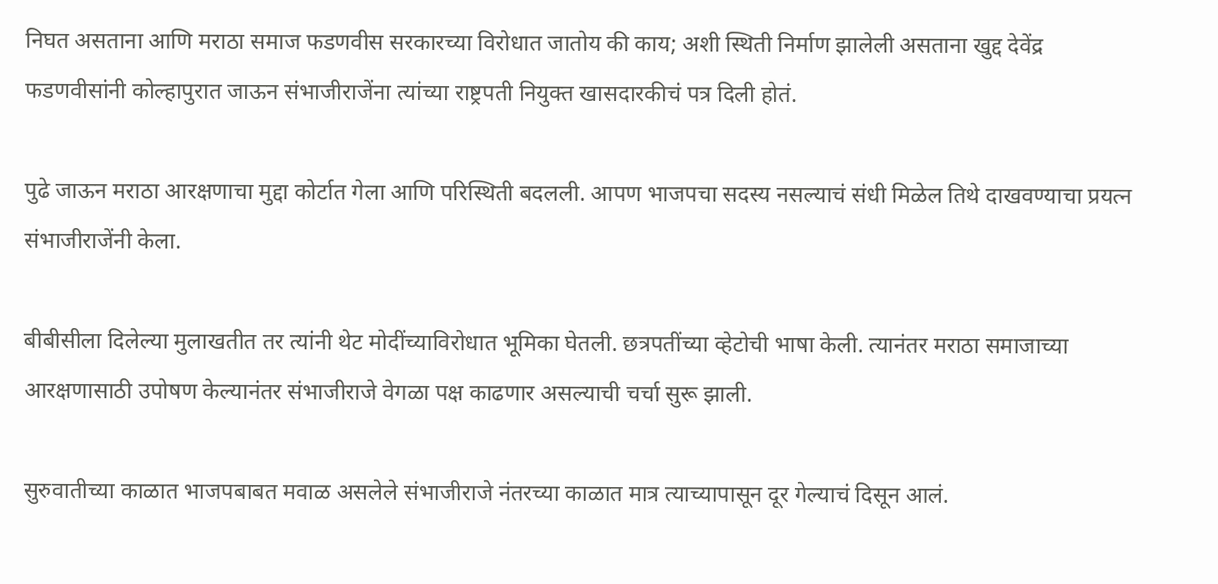निघत असताना आणि मराठा समाज फडणवीस सरकारच्या विरोधात जातोय की काय; अशी स्थिती निर्माण झालेली असताना खुद्द देवेंद्र फडणवीसांनी कोल्हापुरात जाऊन संभाजीराजेंना त्यांच्या राष्ट्रपती नियुक्त खासदारकीचं पत्र दिली होतं.

पुढे जाऊन मराठा आरक्षणाचा मुद्दा कोर्टात गेला आणि परिस्थिती बदलली. आपण भाजपचा सदस्य नसल्याचं संधी मिळेल तिथे दाखवण्याचा प्रयत्न संभाजीराजेंनी केला.

बीबीसीला दिलेल्या मुलाखतीत तर त्यांनी थेट मोदींच्याविरोधात भूमिका घेतली. छत्रपतींच्या व्हेटोची भाषा केली. त्यानंतर मराठा समाजाच्या आरक्षणासाठी उपोषण केल्यानंतर संभाजीराजे वेगळा पक्ष काढणार असल्याची चर्चा सुरू झाली.

सुरुवातीच्या काळात भाजपबाबत मवाळ असलेले संभाजीराजे नंतरच्या काळात मात्र त्याच्यापासून दूर गेल्याचं दिसून आलं.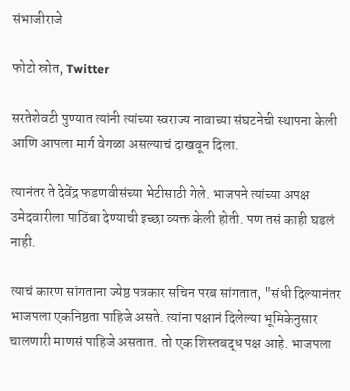संभाजीराजे

फोटो स्रोत, Twitter

सरतेशेवटी पुण्यात त्यांनी त्यांच्या स्वराज्य नावाच्या संघटनेची स्थापना केली आणि आपला मार्ग वेगळा असल्याचं दाखवून दिला.

त्यानंतर ते देवेंद्र फडणवीसंच्या भेटीसाठी गेले. भाजपने त्यांच्या अपक्ष उमेदवारीला पाठिंबा देण्याची इच्छा व्यक्त केली होती. पण तसं काही घडलं नाही.

त्याचं कारण सांगताना ज्येष्ठ पत्रकार सचिन परब सांगतात, "संधी दिल्यानंतर भाजपला एकनिष्ठता पाहिजे असते. त्यांना पक्षानं दिलेल्या भूमिकेनुसार चालणारी माणसं पाहिजे असतात. तो एक शिस्तबद्ध पक्ष आहे. भाजपला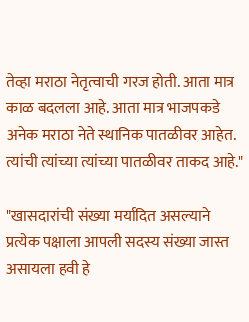तेव्हा मराठा नेतृत्वाची गरज होती. आता मात्र काळ बदलला आहे. आता मात्र भाजपकडे अनेक मराठा नेते स्थानिक पातळीवर आहेत. त्यांची त्यांच्या त्यांच्या पातळीवर ताकद आहे."

"खासदारांची संख्या मर्यादित असल्याने प्रत्येक पक्षाला आपली सदस्य संख्या जास्त असायला हवी हे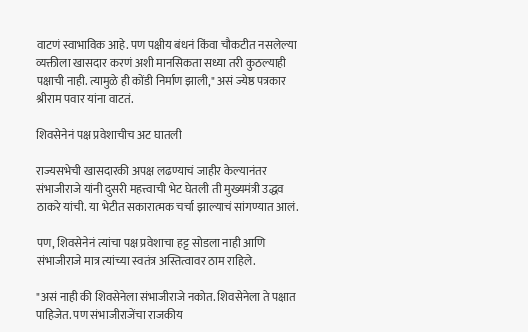वाटणं स्वाभाविक आहे. पण पक्षीय बंधनं किंवा चौकटीत नसलेल्या व्यक्तीला खासदार करणं अशी मानसिकता सध्या तरी कुठल्याही पक्षाची नाही. त्यामुळे ही कोंडी निर्माण झाली," असं ज्येष्ठ पत्रकार श्रीराम पवार यांना वाटतं.

शिवसेनेनं पक्ष प्रवेशाचीच अट घातली

राज्यसभेची खासदारकी अपक्ष लढण्याचं जाहीर केल्यानंतर संभाजीराजे यांनी दुसरी महत्त्वाची भेट घेतली ती मुख्यमंत्री उद्धव ठाकरे यांची. या भेटीत सकारात्मक चर्चा झाल्याचं सांगण्यात आलं.

पण, शिवसेनेनं त्यांचा पक्ष प्रवेशाचा हट्ट सोडला नाही आणि संभाजीराजे मात्र त्यांच्या स्वतंत्र अस्तित्वावर ठाम राहिले.

"असं नाही की शिवसेनेला संभाजीराजे नकोत. शिवसेनेला ते पक्षात पाहिजेत. पण संभाजीराजेंचा राजकीय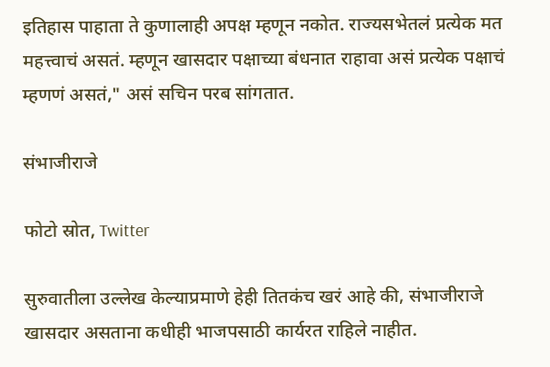इतिहास पाहाता ते कुणालाही अपक्ष म्हणून नकोत. राज्यसभेतलं प्रत्येक मत महत्त्वाचं असतं. म्हणून खासदार पक्षाच्या बंधनात राहावा असं प्रत्येक पक्षाचं म्हणणं असतं," असं सचिन परब सांगतात.

संभाजीराजे

फोटो स्रोत, Twitter

सुरुवातीला उल्लेख केल्याप्रमाणे हेही तितकंच खरं आहे की, संभाजीराजे खासदार असताना कधीही भाजपसाठी कार्यरत राहिले नाहीत.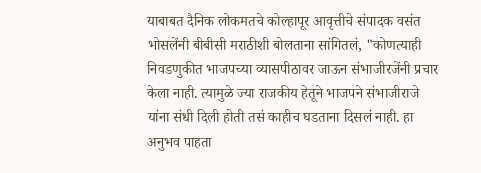याबाबत दैनिक लोकमतचे कोल्हापूर आवृत्तीचे संपादक वसंत भोसलेंनी बीबीसी मराठीशी बोलताना सांगितलं, "कोणत्याही निवडणुकीत भाजपच्या व्यासपीठावर जाऊन संभाजीरजेंनी प्रचार केला नाही. त्यामुळे ज्या राजकीय हेतूने भाजपने संभाजीराजे यांना संधी दिली होती तसं काहीच घडताना दिसलं नाही. हा अनुभव पाहता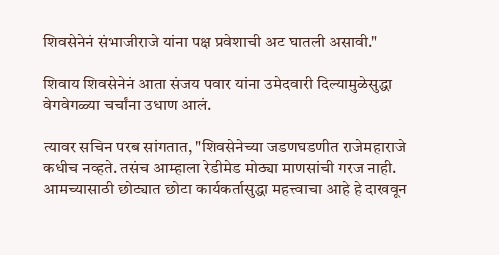शिवसेनेनं संभाजीराजे यांना पक्ष प्रवेशाची अट घातली असावी."

शिवाय शिवसेनेनं आता संजय पवार यांना उमेदवारी दिल्यामुळेसुद्धा वेगवेगळ्या चर्चांना उधाण आलं.

त्यावर सचिन परब सांगतात, "शिवसेनेच्या जडणघडणीत राजेमहाराजे कधीच नव्हते. तसंच आम्हाला रेडीमेड मोठ्या माणसांची गरज नाही. आमच्यासाठी छोट्यात छोटा कार्यकर्तासुद्धा महत्त्वाचा आहे हे दाखवून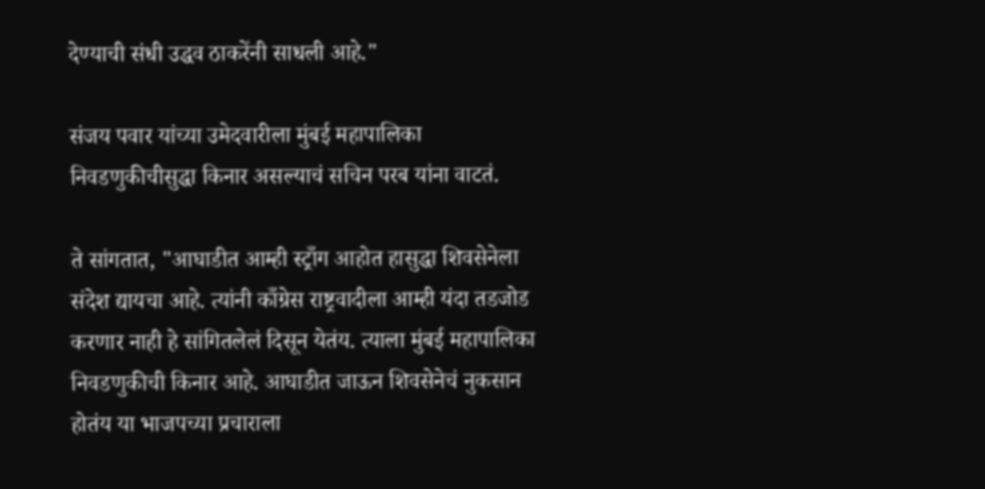देण्याची संधी उद्धव ठाकरेंनी साधली आहे."

संजय पवार यांच्या उमेदवारीला मुंबई महापालिका निवडणुकीचीसुद्धा किनार असल्याचं सचिन परब यांना वाटतं.

ते सांगतात, "आघाडीत आम्ही स्ट्राँग आहोत हासुद्धा शिवसेनेला संदेश द्यायचा आहे. त्यांनी काँग्रेस राष्ट्रवादीला आम्ही यंदा तडजोड करणार नाही हे सांगितलेलं दिसून येतंय. त्याला मुंबई महापालिका निवडणुकीची किनार आहे. आघाडीत जाऊन शिवसेनेचं नुकसान होतंय या भाजपच्या प्रचाराला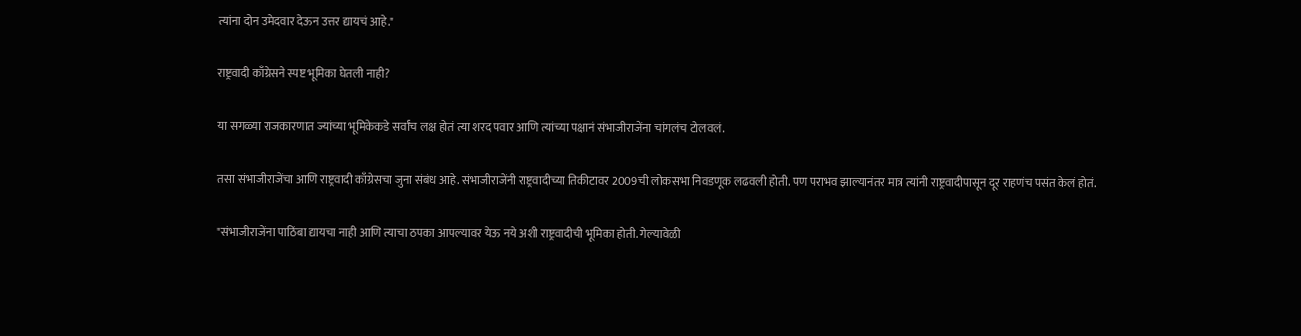त्यांना दोन उमेदवार देऊन उत्तर द्यायचं आहे."

राष्ट्रवादी काँग्रेसने स्पष्ट भूमिका घेतली नाही?

या सगळ्या राजकारणात ज्यांच्या भूमिकेकडे सर्वांच लक्ष होतं त्या शरद पवार आणि त्यांच्या पक्षानं संभाजीराजेंना चांगलंच टोलवलं.

तसा संभाजीराजेंचा आणि राष्ट्रवादी काँग्रेसचा जुना संबंध आहे. संभाजीराजेंनी राष्ट्रवादीच्या तिकीटावर 2009ची लोकसभा निवडणूक लढवली होती. पण पराभव झाल्यानंतर मात्र त्यांनी राष्ट्रवादीपासून दूर राहणंच पसंत केलं होतं.

"संभाजीराजेंना पाठिंबा द्यायचा नाही आणि त्याचा ठपका आपल्यावर येऊ नये अशी राष्ट्रवादीची भूमिका होती. गेल्यावेळी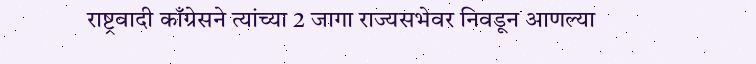राष्ट्रवादी काँग्रेसने त्यांच्या 2 जागा राज्यसभेवर निवडून आणल्या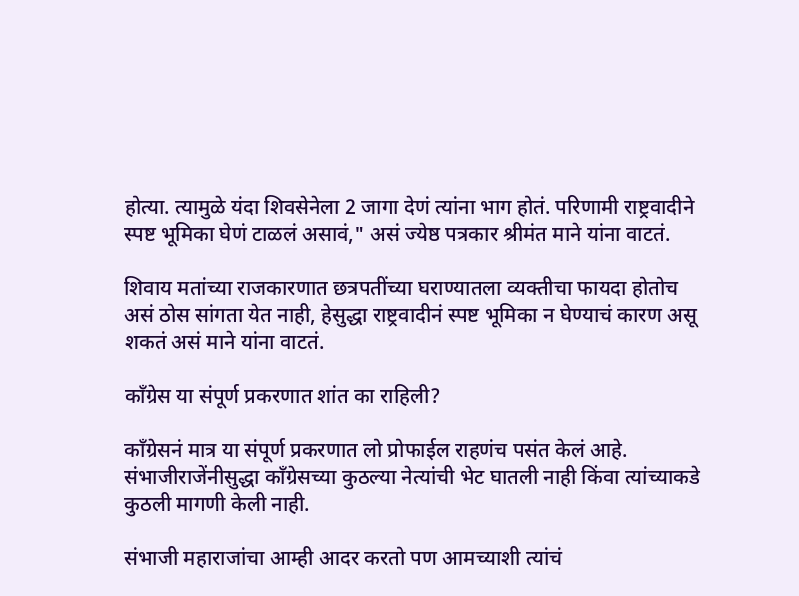होत्या. त्यामुळे यंदा शिवसेनेला 2 जागा देणं त्यांना भाग होतं. परिणामी राष्ट्रवादीने स्पष्ट भूमिका घेणं टाळलं असावं," असं ज्येष्ठ पत्रकार श्रीमंत माने यांना वाटतं.

शिवाय मतांच्या राजकारणात छत्रपतींच्या घराण्यातला व्यक्तीचा फायदा होतोच असं ठोस सांगता येत नाही, हेसुद्धा राष्ट्रवादीनं स्पष्ट भूमिका न घेण्याचं कारण असू शकतं असं माने यांना वाटतं.

काँग्रेस या संपूर्ण प्रकरणात शांत का राहिली?

काँग्रेसनं मात्र या संपूर्ण प्रकरणात लो प्रोफाईल राहणंच पसंत केलं आहे. संभाजीराजेंनीसुद्धा काँग्रेसच्या कुठल्या नेत्यांची भेट घातली नाही किंवा त्यांच्याकडे कुठली मागणी केली नाही.

संभाजी महाराजांचा आम्ही आदर करतो पण आमच्याशी त्यांचं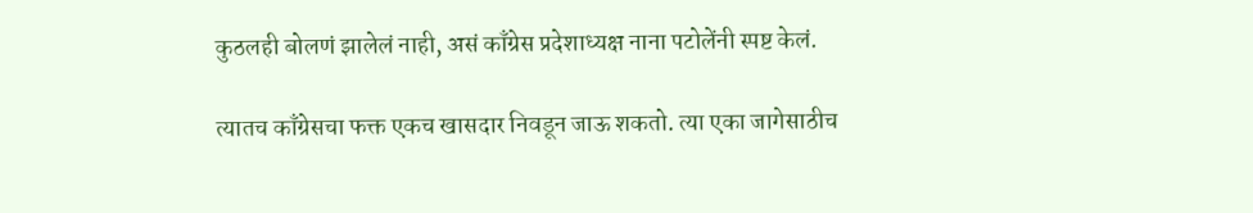कुठलही बोलणं झालेलं नाही, असं काँग्रेस प्रदेशाध्यक्ष नाना पटोलेंनी स्पष्ट केलं.

त्यातच काँग्रेसचा फक्त एकच खासदार निवडून जाऊ शकतो. त्या एका जागेसाठीच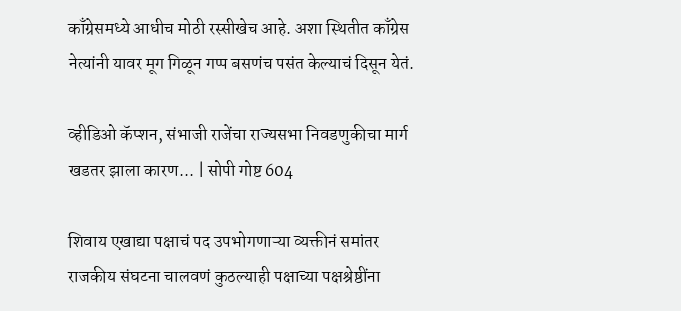काँग्रेसमध्ये आधीच मोठी रस्सीखेच आहे. अशा स्थितीत काँग्रेस नेत्यांनी यावर मूग गिळून गप्प बसणंच पसंत केल्याचं दिसून येतं.

व्हीडिओ कॅप्शन, संभाजी राजेंचा राज्यसभा निवडणुकीचा मार्ग खडतर झाला कारण... | सोपी गोष्ट 604

शिवाय एखाद्या पक्षाचं पद उपभोगणाऱ्या व्यक्तीनं समांतर राजकीय संघटना चालवणं कुठल्याही पक्षाच्या पक्षश्रेष्ठींना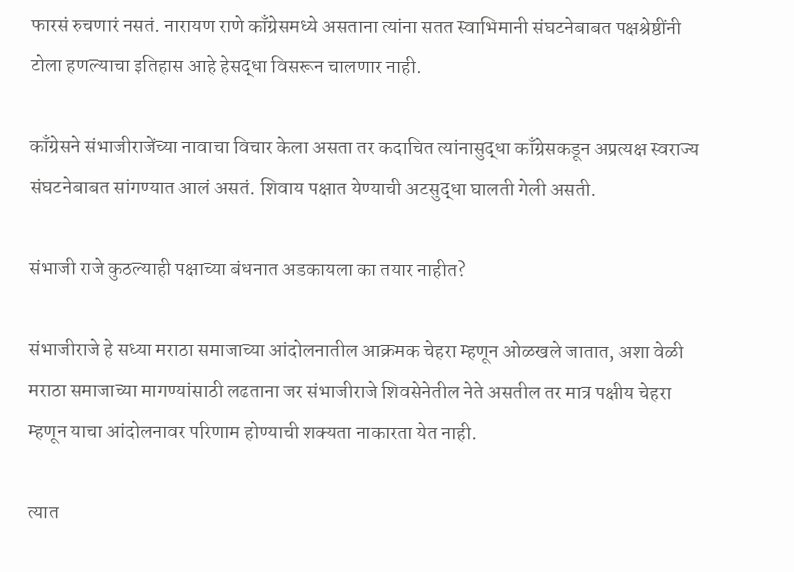फारसं रुचणारं नसतं. नारायण राणे काँग्रेसमध्ये असताना त्यांना सतत स्वाभिमानी संघटनेबाबत पक्षश्रेष्ठींनी टोला हणल्याचा इतिहास आहे हेसद्धा विसरून चालणार नाही.

काँग्रेसने संभाजीराजेंच्या नावाचा विचार केला असता तर कदाचित त्यांनासुद्धा काँग्रेसकडून अप्रत्यक्ष स्वराज्य संघटनेबाबत सांगण्यात आलं असतं. शिवाय पक्षात येण्याची अटसुद्धा घालती गेली असती.

संभाजी राजे कुठल्याही पक्षाच्या बंधनात अडकायला का तयार नाहीत?

संभाजीराजे हे सध्या मराठा समाजाच्या आंदोलनातील आक्रमक चेहरा म्हणून ओळखले जातात, अशा वेळी मराठा समाजाच्या मागण्यांसाठी लढताना जर संभाजीराजे शिवसेनेतील नेते असतील तर मात्र पक्षीय चेहरा म्हणून याचा आंदोलनावर परिणाम होण्याची शक्यता नाकारता येत नाही.

त्यात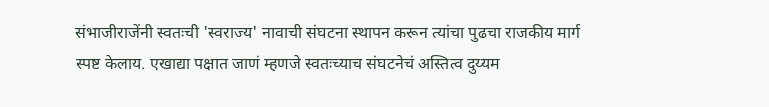संभाजीराजेंनी स्वतःची 'स्वराज्य' नावाची संघटना स्थापन करून त्यांचा पुढचा राजकीय मार्ग स्पष्ट केलाय. एखाद्या पक्षात जाणं म्हणजे स्वतःच्याच संघटनेचं अस्तित्व दुय्यम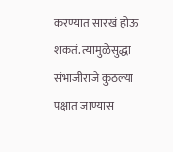करण्यात सारखं होऊ शकतं. त्यामुळेसुद्धा संभाजीराजे कुठल्या पक्षात जाण्यास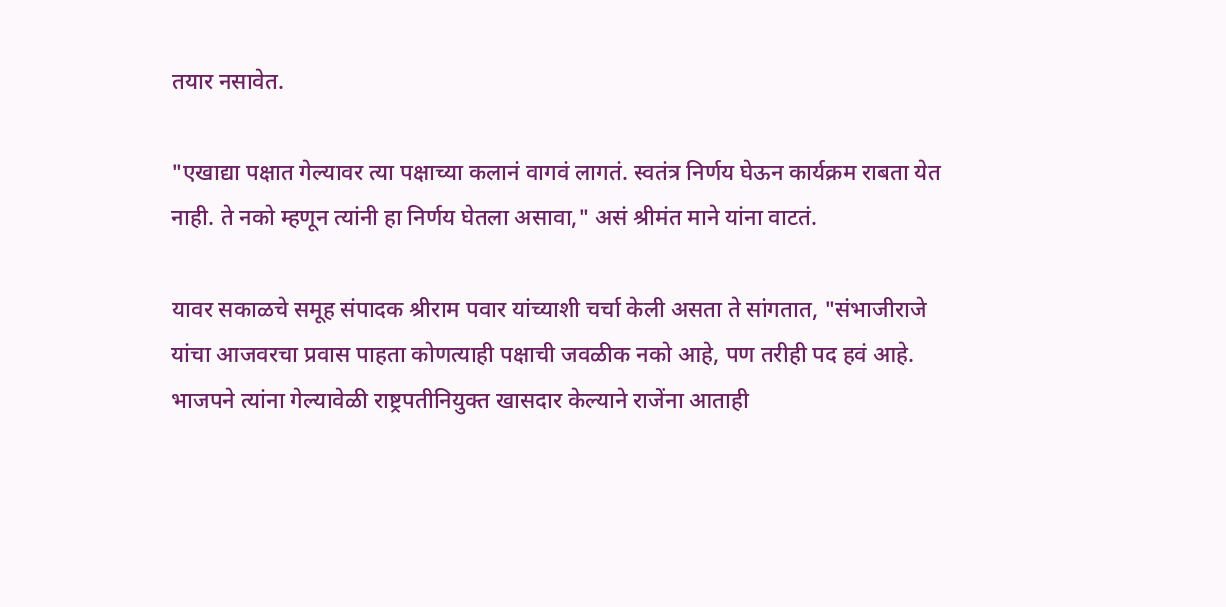तयार नसावेत.

"एखाद्या पक्षात गेल्यावर त्या पक्षाच्या कलानं वागवं लागतं. स्वतंत्र निर्णय घेऊन कार्यक्रम राबता येत नाही. ते नको म्हणून त्यांनी हा निर्णय घेतला असावा," असं श्रीमंत माने यांना वाटतं.

यावर सकाळचे समूह संपादक श्रीराम पवार यांच्याशी चर्चा केली असता ते सांगतात, "संभाजीराजे यांचा आजवरचा प्रवास पाहता कोणत्याही पक्षाची जवळीक नको आहे, पण तरीही पद हवं आहे. भाजपने त्यांना गेल्यावेळी राष्ट्रपतीनियुक्त खासदार केल्याने राजेंना आताही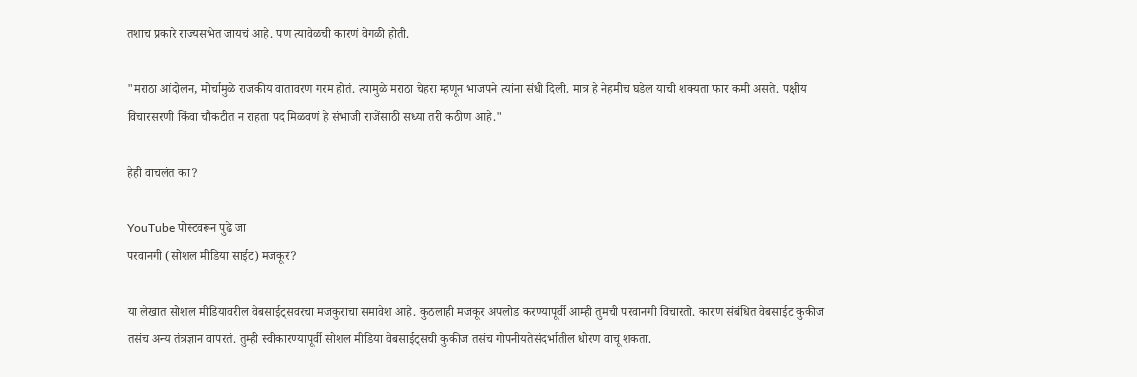तशाच प्रकारे राज्यसभेत जायचं आहे. पण त्यावेळची कारणं वेगळी होती.

"मराठा आंदोलन, मोर्चामुळे राजकीय वातावरण गरम होतं. त्यामुळे मराठा चेहरा म्हणून भाजपने त्यांना संधी दिली. मात्र हे नेहमीच घडेल याची शक्यता फार कमी असते. पक्षीय विचारसरणी किंवा चौकटीत न राहता पद मिळवणं हे संभाजी राजेंसाठी सध्या तरी कठीण आहे."

हेही वाचलंत का?

YouTube पोस्टवरून पुढे जा
परवानगी (सोशल मीडिया साईट) मजकूर?

या लेखात सोशल मीडियावरील वेबसाईट्सवरचा मजकुराचा समावेश आहे. कुठलाही मजकूर अपलोड करण्यापूर्वी आम्ही तुमची परवानगी विचारतो. कारण संबंधित वेबसाईट कुकीज तसंच अन्य तंत्रज्ञान वापरतं. तुम्ही स्वीकारण्यापूर्वी सोशल मीडिया वेबसाईट्सची कुकीज तसंच गोपनीयतेसंदर्भातील धोरण वाचू शकता.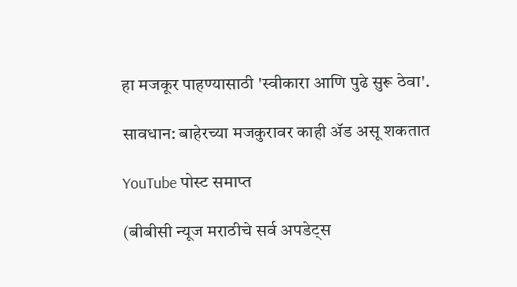हा मजकूर पाहण्यासाठी 'स्वीकारा आणि पुढे सुरू ठेवा'.

सावधान: बाहेरच्या मजकुरावर काही ॲड असू शकतात

YouTube पोस्ट समाप्त

(बीबीसी न्यूज मराठीचे सर्व अपडेट्स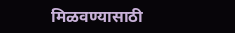मिळवण्यासाठी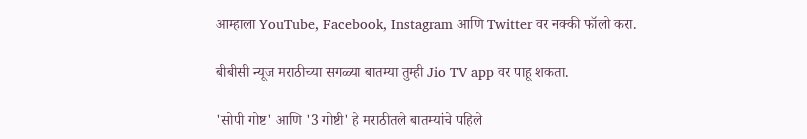आम्हाला YouTube, Facebook, Instagram आणि Twitter वर नक्की फॉलो करा.

बीबीसी न्यूज मराठीच्या सगळ्या बातम्या तुम्ही Jio TV app वर पाहू शकता.

'सोपी गोष्ट' आणि '3 गोष्टी' हे मराठीतले बातम्यांचे पहिले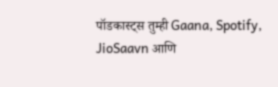पॉडकास्ट्स तुम्ही Gaana, Spotify, JioSaavn आणि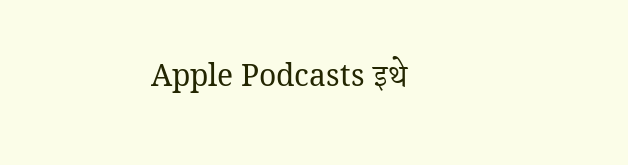Apple Podcasts इथे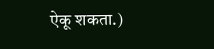ऐकू शकता.)